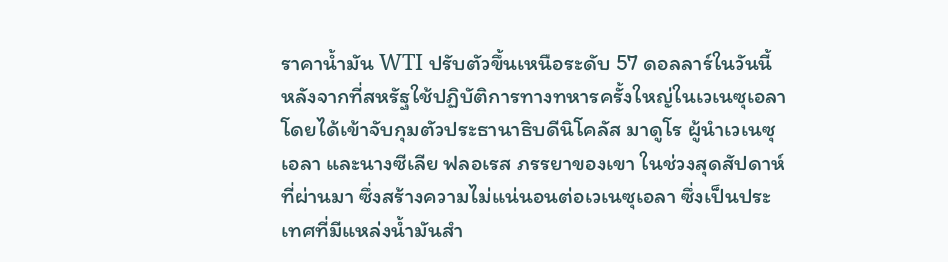ราคาน้ำมัน WTI ปรับตัวขึ้นเหนือระดับ 57 ดอลลาร์ในวันนี้ หลังจากที่สหรัฐใช้ปฏิบัติการทางทหารครั้งใหญ่ในเวเนซุเอลา โดยได้เข้าจับกุมตัวประธานาธิบดีนิโคลัส มาดูโร ผู้นำเวเนซุเอลา และนางซีเลีย ฟลอเรส ภรรยาของเขา ในช่วงสุดสัปดาห์ที่ผ่านมา ซึ่งสร้างความไม่แน่นอนต่อเวเนซุเอลา ซึ่งเป็นประเทศที่มีแหล่งน้ำมันสำ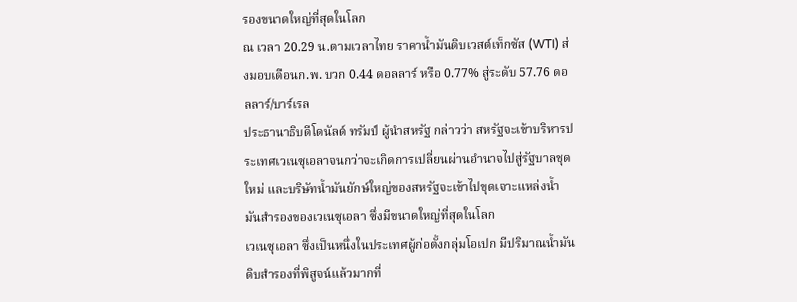รองขนาดใหญ่ที่สุดในโลก
ณ เวลา 20.29 น.ตามเวลาไทย ราคาน้ำมันดิบเวสต์เท็กซัส (WTI) ส่งมอบเดือนก.พ. บวก 0.44 ดอลลาร์ หรือ 0.77% สู่ระดับ 57.76 ดอลลาร์/บาร์เรล
ประธานาธิบดีโดนัลด์ ทรัมป์ ผู้นำสหรัฐ กล่าวว่า สหรัฐจะเข้าบริหารประเทศเวเนซุเอลาจนกว่าจะเกิดการเปลี่ยนผ่านอำนาจไปสู่รัฐบาลชุดใหม่ และบริษัทน้ำมันยักษ์ใหญ่ของสหรัฐจะเข้าไปขุดเจาะแหล่งน้ำมันสำรองของเวเนซุเอลา ซึ่งมีขนาดใหญ่ที่สุดในโลก
เวเนซุเอลา ซึ่งเป็นหนึ่งในประเทศผู้ก่อตั้งกลุ่มโอเปก มีปริมาณน้ำมันดิบสำรองที่พิสูจน์แล้วมากที่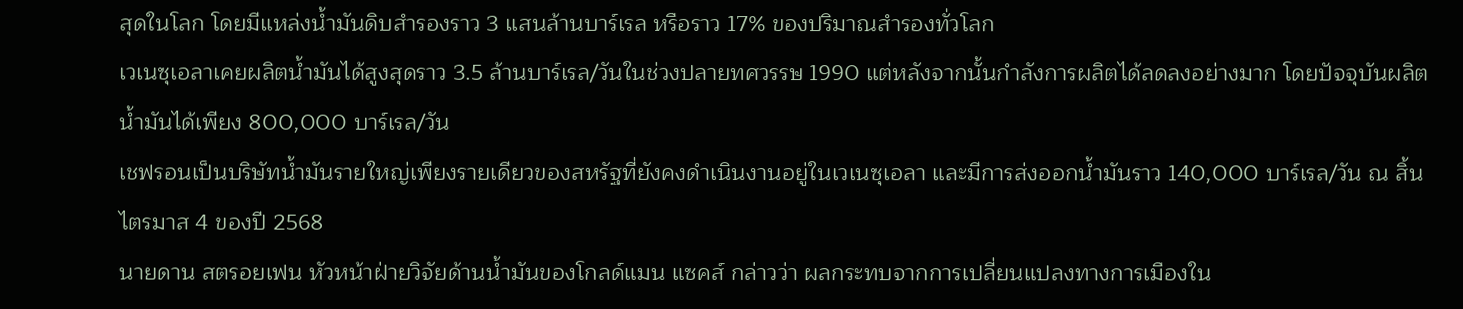สุดในโลก โดยมีแหล่งน้ำมันดิบสำรองราว 3 แสนล้านบาร์เรล หรือราว 17% ของปริมาณสำรองทั่วโลก
เวเนซุเอลาเคยผลิตน้ำมันได้สูงสุดราว 3.5 ล้านบาร์เรล/วันในช่วงปลายทศวรรษ 1990 แต่หลังจากนั้นกำลังการผลิตได้ลดลงอย่างมาก โดยปัจจุบันผลิตน้ำมันได้เพียง 800,000 บาร์เรล/วัน
เชฟรอนเป็นบริษัทน้ำมันรายใหญ่เพียงรายเดียวของสหรัฐที่ยังคงดำเนินงานอยู่ในเวเนซุเอลา และมีการส่งออกน้ำมันราว 140,000 บาร์เรล/วัน ณ สิ้นไตรมาส 4 ของปี 2568
นายดาน สตรอยเฟน หัวหน้าฝ่ายวิจัยด้านน้ำมันของโกลด์แมน แซคส์ กล่าวว่า ผลกระทบจากการเปลี่ยนแปลงทางการเมืองใน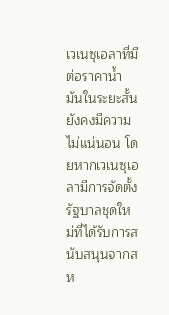เวเนซุเอลาที่มีต่อราคาน้ำมันในระยะสั้นยังคงมีความไม่แน่นอน โดยหากเวเนซุเอลามีการจัดตั้งรัฐบาลชุดใหม่ที่ได้รับการสนับสนุนจากสห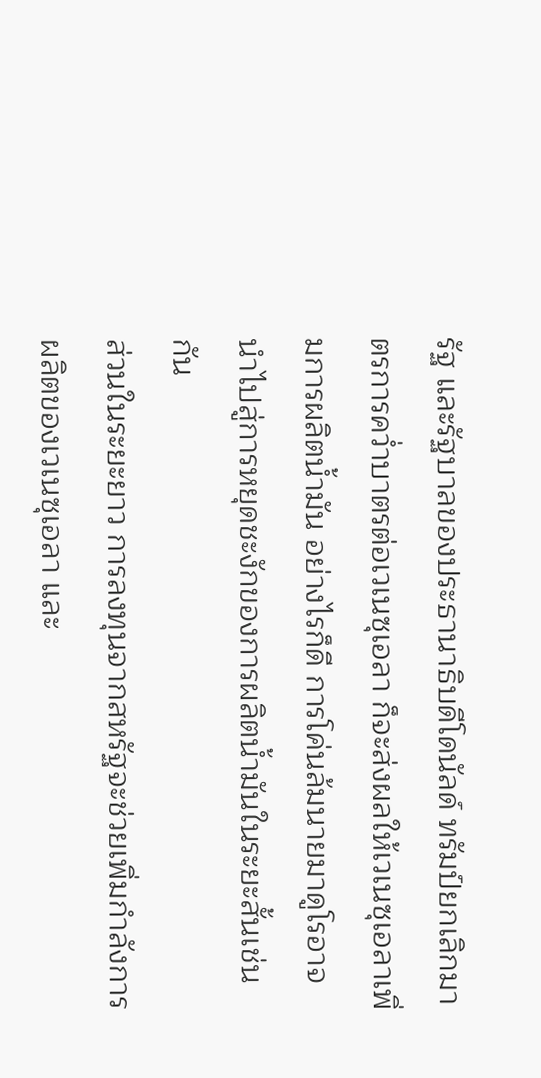รัฐ และรัฐบาลของประธานาธิบดีโดนัลด์ ทรัมป์ยกเลิกมาตรการคว่ำบาตรต่อเวเนซุเอลา ก็จะส่งผลให้เวเนซุเอลาเพิ่มการผลิตน้ำมัน อย่างไรก็ดี การโค่นล้มนายมาดูโรอาจนำไปสู่การหยุดชะงักของการผลิตน้ำมันในระยะสั้นเช่นกัน
ส่วนในระยะยาว การลงทุนจากสหรัฐจะช่วยเพิ่มกำลังการผลิตของเวเนซุเอลา และ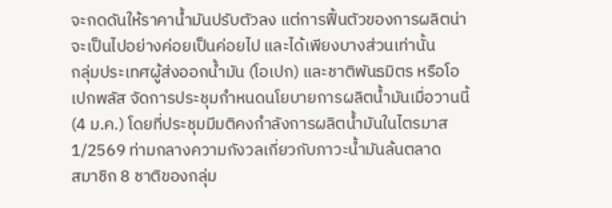จะกดดันให้ราคาน้ำมันปรับตัวลง แต่การฟื้นตัวของการผลิตน่าจะเป็นไปอย่างค่อยเป็นค่อยไป และได้เพียงบางส่วนเท่านั้น
กลุ่มประเทศผู้ส่งออกน้ำมัน (โอเปก) และชาติพันธมิตร หรือโอเปกพลัส จัดการประชุมกำหนดนโยบายการผลิตน้ำมันเมื่อวานนี้ (4 ม.ค.) โดยที่ประชุมมีมติคงกำลังการผลิตน้ำมันในไตรมาส 1/2569 ท่ามกลางความกังวลเกี่ยวกับภาวะน้ำมันล้นตลาด
สมาชิก 8 ชาติของกลุ่ม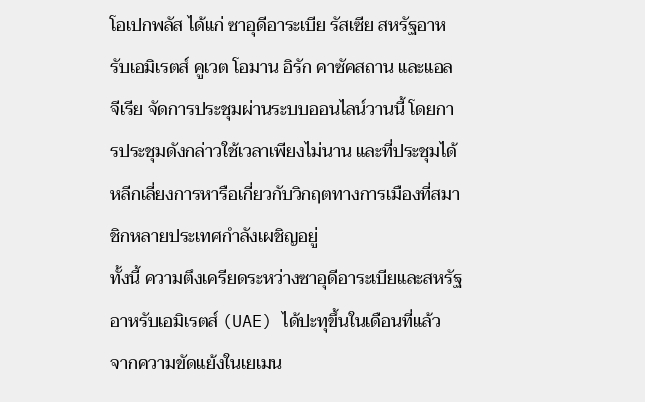โอเปกพลัส ได้แก่ ซาอุดีอาระเบีย รัสเซีย สหรัฐอาหรับเอมิเรตส์ คูเวต โอมาน อิรัก คาซัคสถาน และแอลจีเรีย จัดการประชุมผ่านระบบออนไลน์วานนี้ โดยการประชุมดังกล่าวใช้เวลาเพียงไม่นาน และที่ประชุมได้หลีกเลี่ยงการหารือเกี่ยวกับวิกฤตทางการเมืองที่สมาชิกหลายประเทศกำลังเผชิญอยู่
ทั้งนี้ ความตึงเครียดระหว่างซาอุดีอาระเบียและสหรัฐอาหรับเอมิเรตส์ (UAE) ได้ปะทุขึ้นในเดือนที่แล้ว จากความขัดแย้งในเยเมน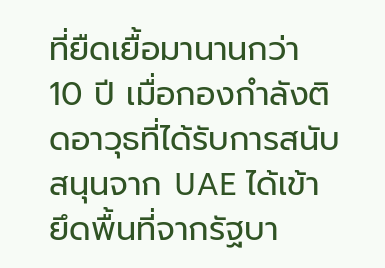ที่ยืดเยื้อมานานกว่า 10 ปี เมื่อกองกำลังติดอาวุธที่ได้รับการสนับสนุนจาก UAE ได้เข้ายึดพื้นที่จากรัฐบา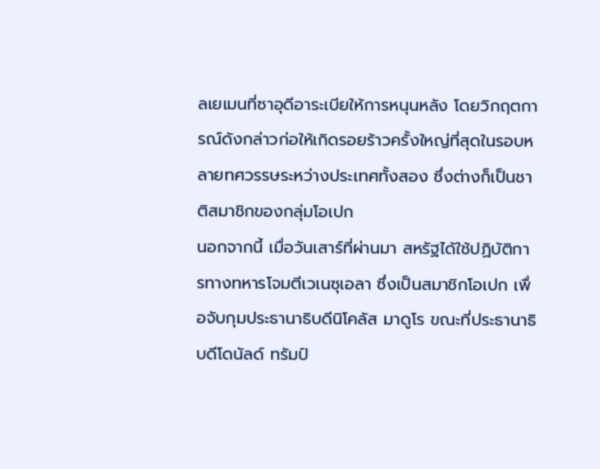ลเยเมนที่ซาอุดีอาระเบียให้การหนุนหลัง โดยวิกฤตการณ์ดังกล่าวก่อให้เกิดรอยร้าวครั้งใหญ่ที่สุดในรอบหลายทศวรรษระหว่างประเทศทั้งสอง ซึ่งต่างก็เป็นชาติสมาชิกของกลุ่มโอเปก
นอกจากนี้ เมื่อวันเสาร์ที่ผ่านมา สหรัฐได้ใช้ปฏิบัติการทางทหารโจมตีเวเนซุเอลา ซึ่งเป็นสมาชิกโอเปก เพื่อจับกุมประธานาธิบดีนิโคลัส มาดูโร ขณะที่ประธานาธิบดีโดนัลด์ ทรัมป์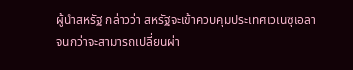ผู้นำสหรัฐ กล่าวว่า สหรัฐจะเข้าควบคุมประเทศเวเนซุเอลา จนกว่าจะสามารถเปลี่ยนผ่า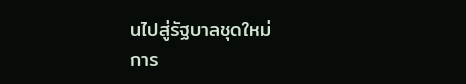นไปสู่รัฐบาลชุดใหม่
การ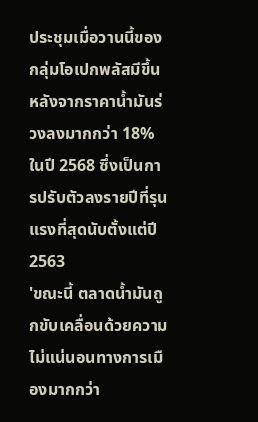ประชุมเมื่อวานนี้ของกลุ่มโอเปกพลัสมีขึ้น หลังจากราคาน้ำมันร่วงลงมากกว่า 18% ในปี 2568 ซึ่งเป็นการปรับตัวลงรายปีที่รุนแรงที่สุดนับตั้งแต่ปี 2563
'ขณะนี้ ตลาดน้ำมันถูกขับเคลื่อนด้วยความไม่แน่นอนทางการเมืองมากกว่า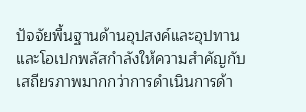ปัจจัยพื้นฐานด้านอุปสงค์และอุปทาน และโอเปกพลัสกำลังให้ความสำคัญกับเสถียรภาพมากกว่าการดำเนินการด้า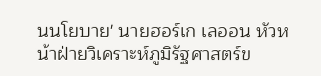นนโยบาย' นายฮอร์เก เลออน หัวหน้าฝ่ายวิเคราะห์ภูมิรัฐศาสตร์ข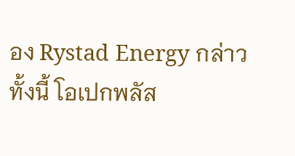อง Rystad Energy กล่าว
ทั้งนี้ โอเปกพลัส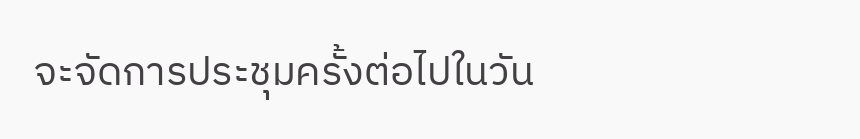จะจัดการประชุมครั้งต่อไปในวัน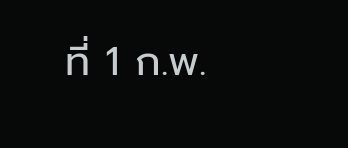ที่ 1 ก.พ.